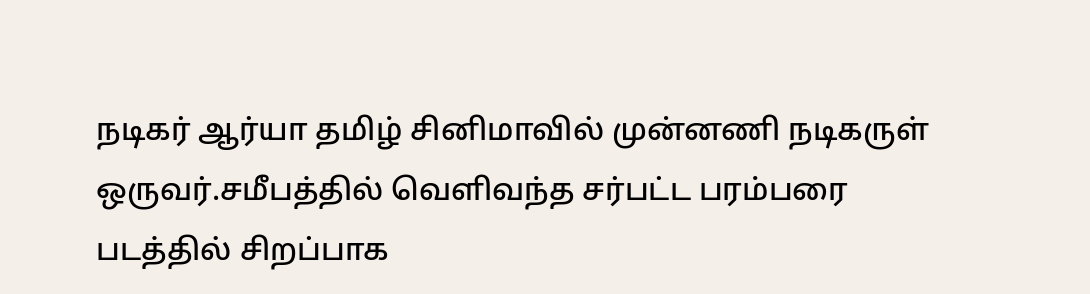நடிகர் ஆர்யா தமிழ் சினிமாவில் முன்னணி நடிகருள் ஒருவர்.சமீபத்தில் வெளிவந்த சர்பட்ட பரம்பரை படத்தில் சிறப்பாக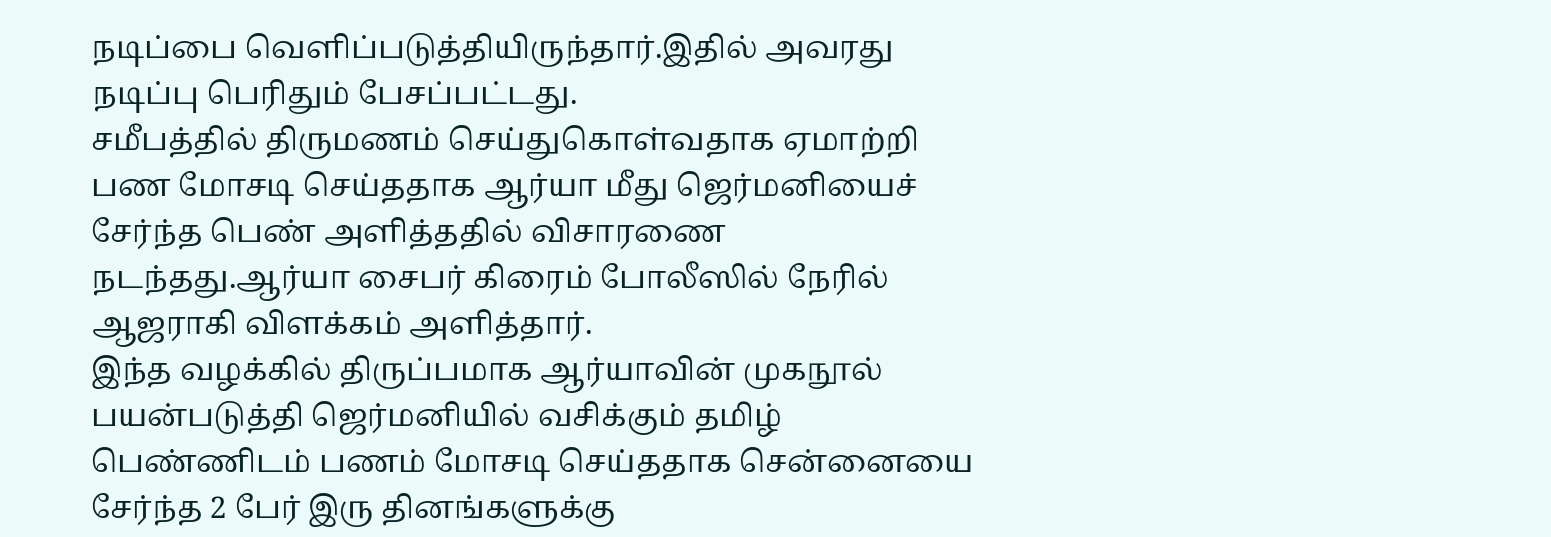நடிப்பை வெளிப்படுத்தியிருந்தார்.இதில் அவரது நடிப்பு பெரிதும் பேசப்பட்டது.
சமீபத்தில் திருமணம் செய்துகொள்வதாக ஏமாற்றி பண மோசடி செய்ததாக ஆர்யா மீது ஜெர்மனியைச் சேர்ந்த பெண் அளித்ததில் விசாரணை நடந்தது.ஆர்யா சைபர் கிரைம் போலீஸில் நேரில் ஆஜராகி விளக்கம் அளித்தார்.
இந்த வழக்கில் திருப்பமாக ஆர்யாவின் முகநூல் பயன்படுத்தி ஜெர்மனியில் வசிக்கும் தமிழ் பெண்ணிடம் பணம் மோசடி செய்ததாக சென்னையை சேர்ந்த 2 பேர் இரு தினங்களுக்கு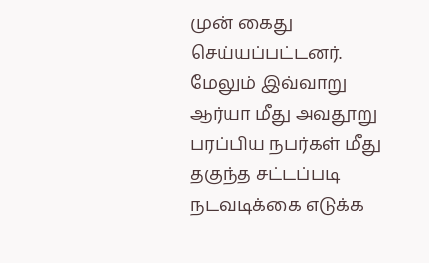முன் கைது செய்யப்பட்டனர்.
மேலும் இவ்வாறு ஆர்யா மீது அவதூறு பரப்பிய நபர்கள் மீது தகுந்த சட்டப்படி நடவடிக்கை எடுக்க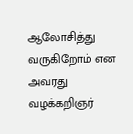ஆலோசித்து வருகிறோம் என அவரது வழக்கறிஞர்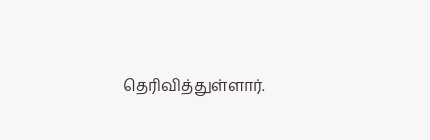தெரிவித்துள்ளார்.